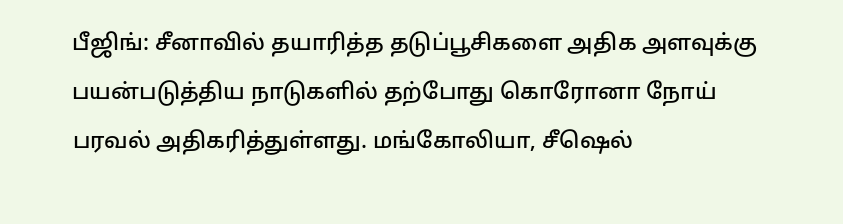பீஜிங்: சீனாவில் தயாரித்த தடுப்பூசிகளை அதிக அளவுக்கு பயன்படுத்திய நாடுகளில் தற்போது கொரோனா நோய் பரவல் அதிகரித்துள்ளது. மங்கோலியா, சீஷெல்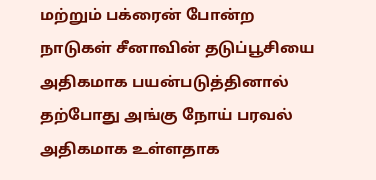மற்றும் பக்ரைன் போன்ற நாடுகள் சீனாவின் தடுப்பூசியை அதிகமாக பயன்படுத்தினால் தற்போது அங்கு நோய் பரவல் அதிகமாக உள்ளதாக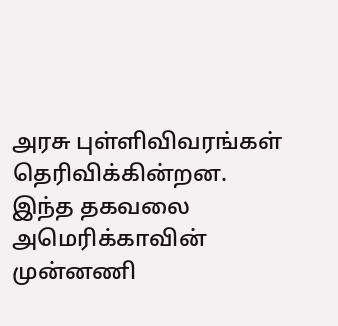அரசு புள்ளிவிவரங்கள் தெரிவிக்கின்றன. இந்த தகவலை அமெரிக்காவின் முன்னணி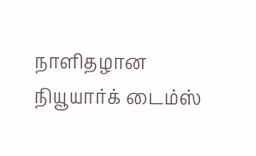நாளிதழான நியூயார்க் டைம்ஸ்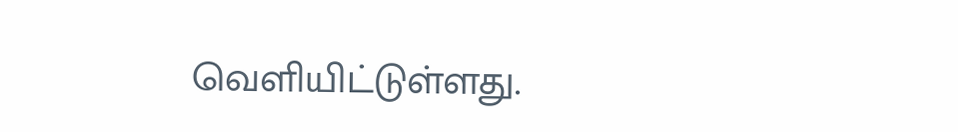வெளியிட்டுள்ளது.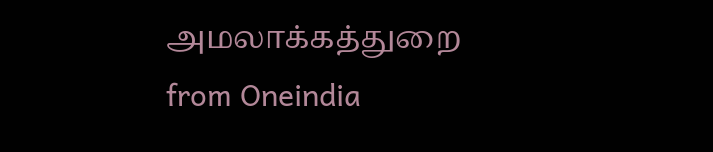அமலாக்கத்துறை
from Oneindia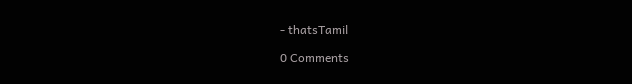- thatsTamil

0 Comments